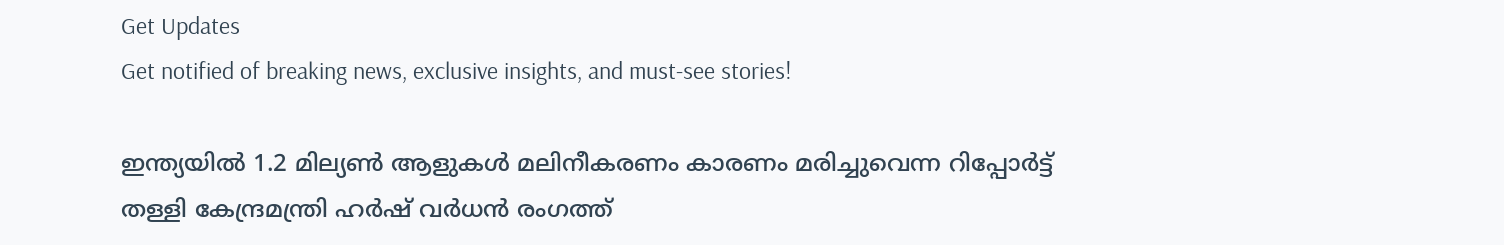Get Updates
Get notified of breaking news, exclusive insights, and must-see stories!

ഇന്ത്യയില്‍ 1.2 മില്യണ്‍ ആളുകള്‍ മലിനീകരണം കാരണം മരിച്ചുവെന്ന റിപ്പോര്‍ട്ട് തള്ളി കേന്ദ്രമന്ത്രി ഹര്‍ഷ് വര്‍ധന്‍ രംഗത്ത്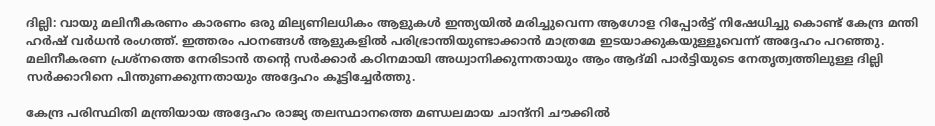ദില്ലി: വായു മലിനീകരണം കാരണം ഒരു മില്യണിലധികം ആളുകള്‍ ഇന്ത്യയില്‍ മരിച്ചുവെന്ന ആഗോള റിപ്പോര്‍ട്ട് നിഷേധിച്ചു കൊണ്ട് കേന്ദ്ര മന്തി ഹര്‍ഷ് വര്‍ധന്‍ രംഗത്ത്. ഇത്തരം പഠനങ്ങള്‍ ആളുകളില്‍ പരിഭ്രാന്തിയുണ്ടാക്കാന്‍ മാത്രമേ ഇടയാക്കുകയുള്ളൂവെന്ന് അദ്ദേഹം പറഞ്ഞു. മലിനീകരണ പ്രശ്‌നത്തെ നേരിടാന്‍ തന്റെ സര്‍ക്കാര്‍ കഠിനമായി അധ്വാനിക്കുന്നതായും ആം ആദ്മി പാര്‍ട്ടിയുടെ നേതൃത്വത്തിലുള്ള ദില്ലി സര്‍ക്കാറിനെ പിന്തുണക്കുന്നതായും അദ്ദേഹം കൂട്ടിച്ചേര്‍ത്തു.

കേന്ദ്ര പരിസ്ഥിതി മന്ത്രിയായ അദ്ദേഹം രാജ്യ തലസ്ഥാനത്തെ മണ്ഡലമായ ചാന്ദ്‌നി ചൗക്കില്‍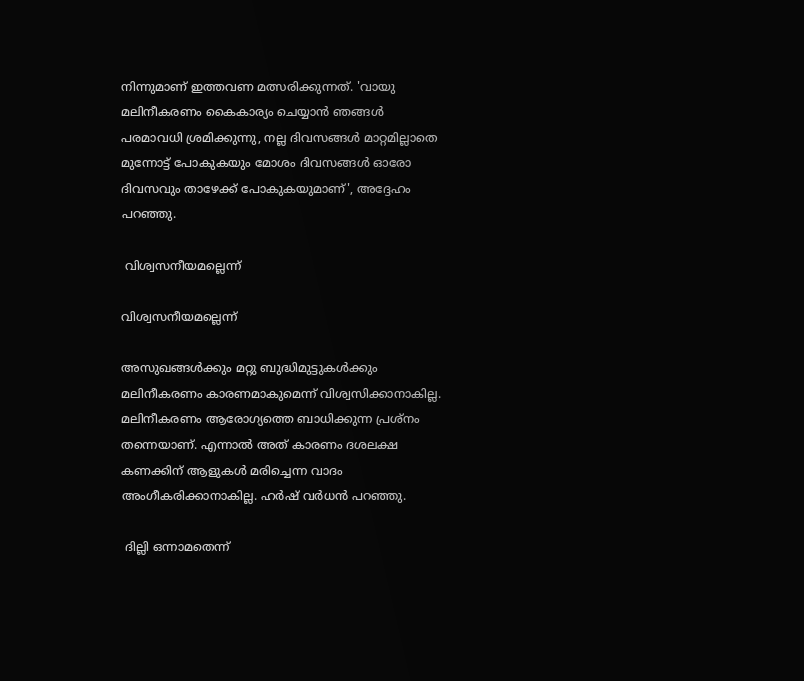നിന്നുമാണ് ഇത്തവണ മത്സരിക്കുന്നത്. 'വായു മലിനീകരണം കൈകാര്യം ചെയ്യാന്‍ ഞങ്ങള്‍ പരമാവധി ശ്രമിക്കുന്നു, നല്ല ദിവസങ്ങള്‍ മാറ്റമില്ലാതെ മുന്നോട്ട് പോകുകയും മോശം ദിവസങ്ങള്‍ ഓരോ ദിവസവും താഴേക്ക് പോകുകയുമാണ്', അദ്ദേഹം പറഞ്ഞു.

 വിശ്വസനീയമല്ലെന്ന്

വിശ്വസനീയമല്ലെന്ന്

അസുഖങ്ങള്‍ക്കും മറ്റു ബുദ്ധിമുട്ടുകള്‍ക്കും മലിനീകരണം കാരണമാകുമെന്ന് വിശ്വസിക്കാനാകില്ല. മലിനീകരണം ആരോഗ്യത്തെ ബാധിക്കുന്ന പ്രശ്‌നം തന്നെയാണ്. എന്നാല്‍ അത് കാരണം ദശലക്ഷ കണക്കിന് ആളുകള്‍ മരിച്ചെന്ന വാദം അംഗീകരിക്കാനാകില്ല. ഹര്‍ഷ് വര്‍ധന്‍ പറഞ്ഞു.

 ദില്ലി ഒന്നാമതെന്ന്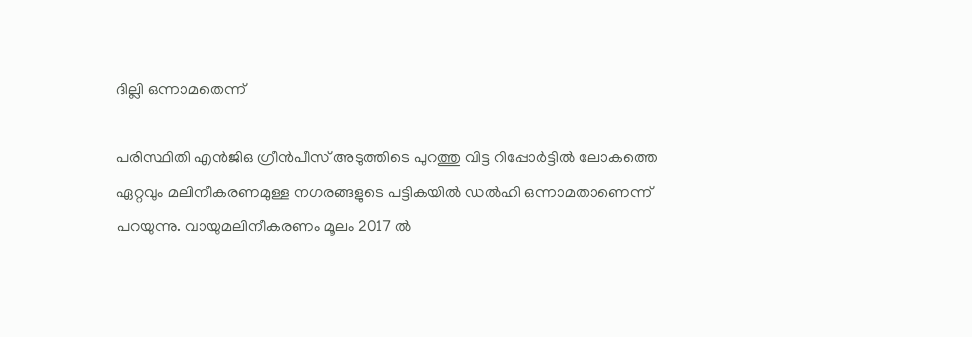ദില്ലി ഒന്നാമതെന്ന്

പരിസ്ഥിതി എന്‍ജിഒ ഗ്രീന്‍പീസ് അടുത്തിടെ പുറത്തു വിട്ട റിപ്പോര്‍ട്ടില്‍ ലോകത്തെ ഏറ്റവും മലിനീകരണമുള്ള നഗരങ്ങളുടെ പട്ടികയില്‍ ഡല്‍ഹി ഒന്നാമതാണെന്ന് പറയുന്നു. വായുമലിനീകരണം മൂലം 2017 ല്‍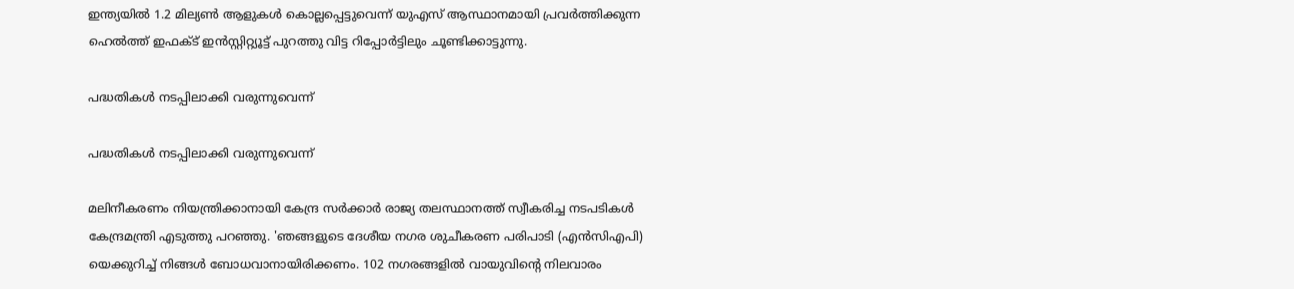ഇന്ത്യയില്‍ 1.2 മില്യണ്‍ ആളുകള്‍ കൊല്ലപ്പെട്ടുവെന്ന് യുഎസ് ആസ്ഥാനമായി പ്രവര്‍ത്തിക്കുന്ന ഹെല്‍ത്ത് ഇഫക്ട് ഇന്‍സ്റ്റിറ്റ്യൂട്ട് പുറത്തു വിട്ട റിപ്പോര്‍ട്ടിലും ചൂണ്ടിക്കാട്ടുന്നു.

പദ്ധതികള്‍ നടപ്പിലാക്കി വരുന്നുവെന്ന്

പദ്ധതികള്‍ നടപ്പിലാക്കി വരുന്നുവെന്ന്

മലിനീകരണം നിയന്ത്രിക്കാനായി കേന്ദ്ര സര്‍ക്കാര്‍ രാജ്യ തലസ്ഥാനത്ത് സ്വീകരിച്ച നടപടികള്‍ കേന്ദ്രമന്ത്രി എടുത്തു പറഞ്ഞു. 'ഞങ്ങളുടെ ദേശീയ നഗര ശുചീകരണ പരിപാടി (എന്‍സിഎപി) യെക്കുറിച്ച് നിങ്ങള്‍ ബോധവാനായിരിക്കണം. 102 നഗരങ്ങളില്‍ വായുവിന്റെ നിലവാരം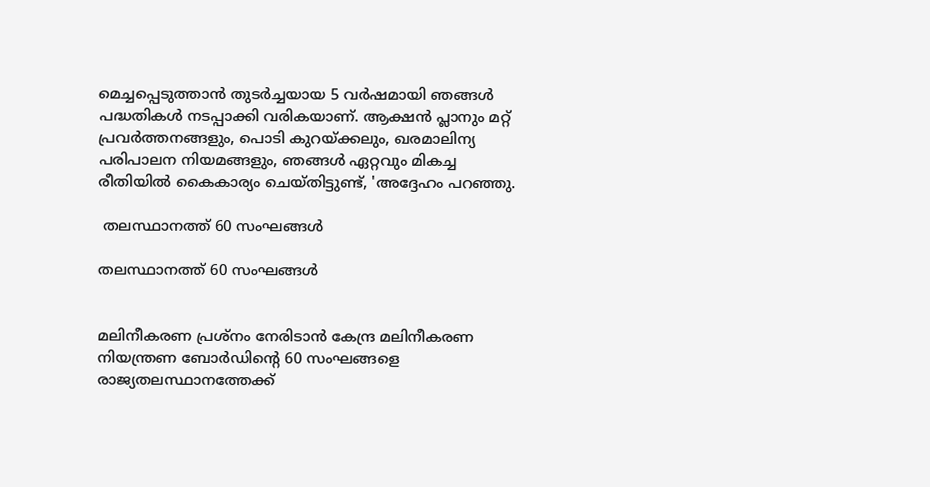മെച്ചപ്പെടുത്താന്‍ തുടര്‍ച്ചയായ 5 വര്‍ഷമായി ഞങ്ങള്‍ പദ്ധതികള്‍ നടപ്പാക്കി വരികയാണ്. ആക്ഷന്‍ പ്ലാനും മറ്റ് പ്രവര്‍ത്തനങ്ങളും, പൊടി കുറയ്ക്കലും, ഖരമാലിന്യ പരിപാലന നിയമങ്ങളും, ഞങ്ങള്‍ ഏറ്റവും മികച്ച രീതിയില്‍ കൈകാര്യം ചെയ്തിട്ടുണ്ട്, 'അദ്ദേഹം പറഞ്ഞു.

 തലസ്ഥാനത്ത് 60 സംഘങ്ങള്‍

തലസ്ഥാനത്ത് 60 സംഘങ്ങള്‍


മലിനീകരണ പ്രശ്‌നം നേരിടാന്‍ കേന്ദ്ര മലിനീകരണ നിയന്ത്രണ ബോര്‍ഡിന്റെ 60 സംഘങ്ങളെ രാജ്യതലസ്ഥാനത്തേക്ക്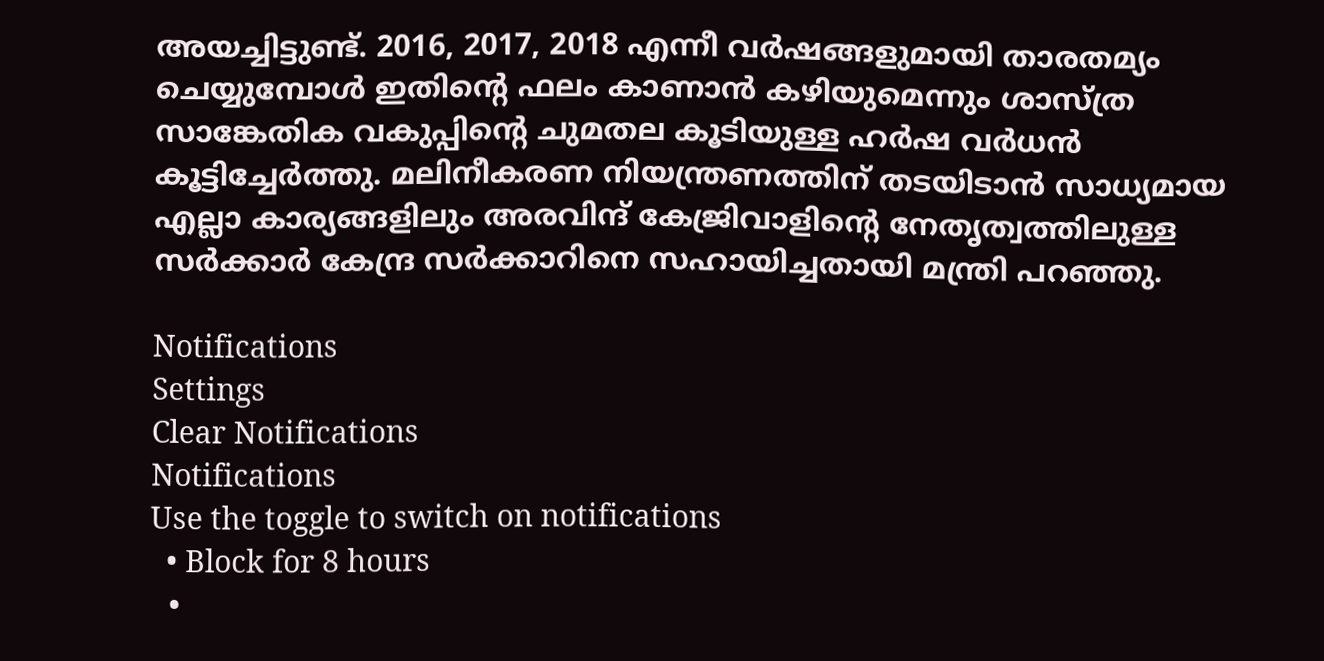അയച്ചിട്ടുണ്ട്. 2016, 2017, 2018 എന്നീ വര്‍ഷങ്ങളുമായി താരതമ്യം ചെയ്യുമ്പോള്‍ ഇതിന്റെ ഫലം കാണാന്‍ കഴിയുമെന്നും ശാസ്ത്ര സാങ്കേതിക വകുപ്പിന്റെ ചുമതല കൂടിയുള്ള ഹര്‍ഷ വര്‍ധന്‍ കൂട്ടിച്ചേര്‍ത്തു. മലിനീകരണ നിയന്ത്രണത്തിന് തടയിടാന്‍ സാധ്യമായ എല്ലാ കാര്യങ്ങളിലും അരവിന്ദ് കേജ്രിവാളിന്റെ നേതൃത്വത്തിലുള്ള സര്‍ക്കാര്‍ കേന്ദ്ര സര്‍ക്കാറിനെ സഹായിച്ചതായി മന്ത്രി പറഞ്ഞു.

Notifications
Settings
Clear Notifications
Notifications
Use the toggle to switch on notifications
  • Block for 8 hours
  •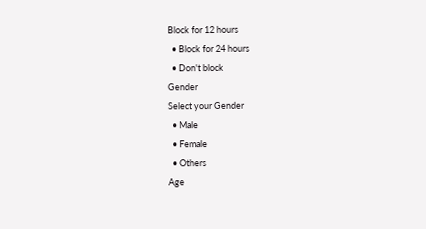Block for 12 hours
  • Block for 24 hours
  • Don't block
Gender
Select your Gender
  • Male
  • Female
  • Others
Age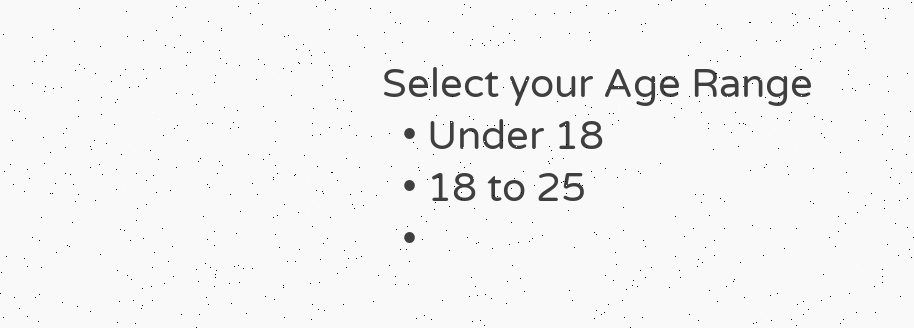Select your Age Range
  • Under 18
  • 18 to 25
  •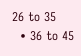26 to 35
  • 36 to 45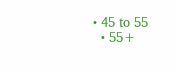• 45 to 55
  • 55+